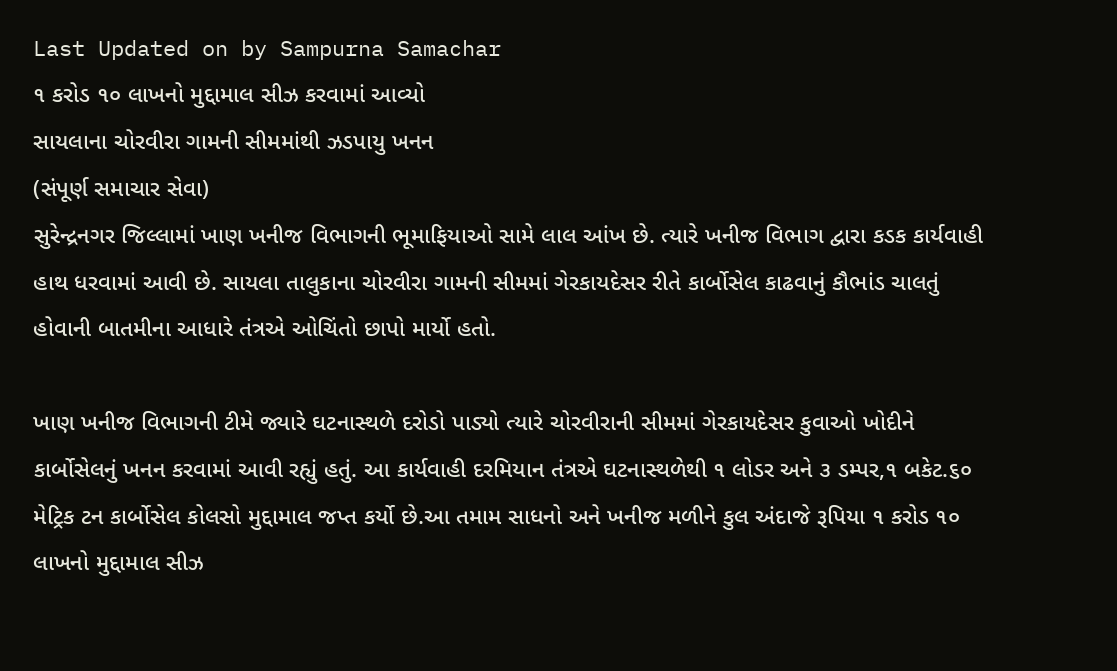Last Updated on by Sampurna Samachar
૧ કરોડ ૧૦ લાખનો મુદ્દામાલ સીઝ કરવામાં આવ્યો
સાયલાના ચોરવીરા ગામની સીમમાંથી ઝડપાયુ ખનન
(સંપૂર્ણ સમાચાર સેવા)
સુરેન્દ્રનગર જિલ્લામાં ખાણ ખનીજ વિભાગની ભૂમાફિયાઓ સામે લાલ આંખ છે. ત્યારે ખનીજ વિભાગ દ્વારા કડક કાર્યવાહી હાથ ધરવામાં આવી છે. સાયલા તાલુકાના ચોરવીરા ગામની સીમમાં ગેરકાયદેસર રીતે કાર્બોસેલ કાઢવાનું કૌભાંડ ચાલતું હોવાની બાતમીના આધારે તંત્રએ ઓચિંતો છાપો માર્યો હતો.

ખાણ ખનીજ વિભાગની ટીમે જ્યારે ઘટનાસ્થળે દરોડો પાડ્યો ત્યારે ચોરવીરાની સીમમાં ગેરકાયદેસર કુવાઓ ખોદીને કાર્બોસેલનું ખનન કરવામાં આવી રહ્યું હતું. આ કાર્યવાહી દરમિયાન તંત્રએ ઘટનાસ્થળેથી ૧ લોડર અને ૩ ડમ્પર,૧ બકેટ.૬૦ મેટ્રિક ટન કાર્બોસેલ કોલસો મુદ્દામાલ જપ્ત કર્યો છે.આ તમામ સાધનો અને ખનીજ મળીને કુલ અંદાજે રૂપિયા ૧ કરોડ ૧૦ લાખનો મુદ્દામાલ સીઝ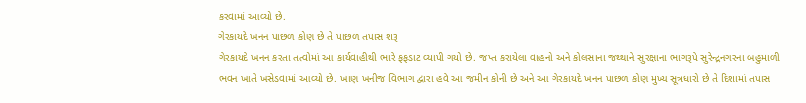કરવામાં આવ્યો છે.
ગેરકાયદે ખનન પાછળ કોણ છે તે પાછળ તપાસ શરૂ
ગેરકાયદે ખનન કરતા તત્વોમાં આ કાર્યવાહીથી ભારે ફફડાટ વ્યાપી ગયો છે. જપ્ત કરાયેલા વાહનો અને કોલસાના જથ્થાને સુરક્ષાના ભાગરૂપે સુરેન્દ્રનગરના બહુમાળી ભવન ખાતે ખસેડવામાં આવ્યો છે. ખાણ ખનીજ વિભાગ દ્વારા હવે આ જમીન કોની છે અને આ ગેરકાયદે ખનન પાછળ કોણ મુખ્ય સૂત્રધારો છે તે દિશામાં તપાસ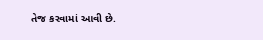તેજ કરવામાં આવી છે.